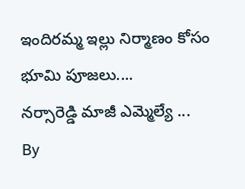ఇందిరమ్మ ఇల్లు నిర్మాణం కోసం భూమి పూజలు....
నర్సారెడ్డి మాజీ ఎమ్మెల్యే ...
By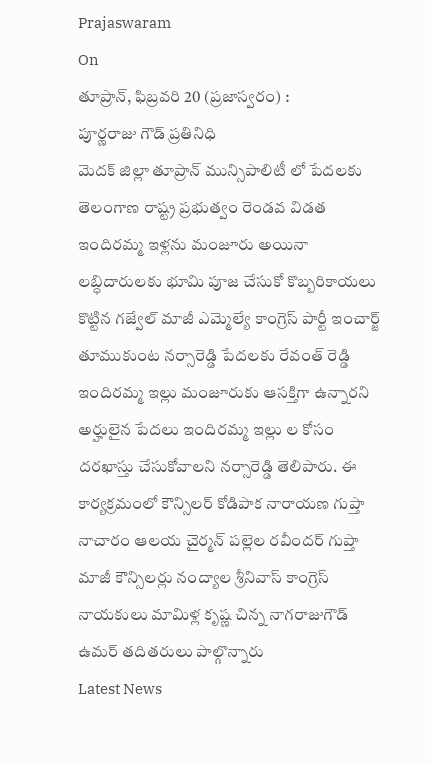Prajaswaram
On
తూప్రాన్, ఫిబ్రవరి 20 (ప్రజాస్వరం) :
పూర్ణరాజు గౌడ్ ప్రతినిధి
మెదక్ జిల్లా తూప్రాన్ మున్సిపాలిటీ లో పేదలకు తెలంగాణ రాష్ట్ర ప్రభుత్వం రెండవ విడత ఇందిరమ్మ ఇళ్లను మంజూరు అయినా లబ్ధిదారులకు భూమి పూజ చేసుకో కొబ్బరికాయలు కొట్టిన గజ్వేల్ మాజీ ఎమ్మెల్యే కాంగ్రెస్ పార్టీ ఇంచార్జ్ తూముకుంట నర్సారెడ్డి పేదలకు రేవంత్ రెడ్డి ఇందిరమ్మ ఇల్లు మంజూరుకు ఆసక్తిగా ఉన్నారని అర్హులైన పేదలు ఇందిరమ్మ ఇల్లు ల కోసం దరఖాస్తు చేసుకోవాలని నర్సారెడ్డి తెలిపారు. ఈ కార్యక్రమంలో కౌన్సిలర్ కోడిపాక నారాయణ గుప్తా నాచారం ఆలయ చైర్మన్ పల్లెల రవీందర్ గుప్తా మాజీ కౌన్సిలర్లు నంద్యాల శ్రీనివాస్ కాంగ్రెస్ నాయకులు మామిళ్ల కృష్ణ చిన్న నాగరాజుగౌడ్ ఉమర్ తదితరులు పాల్గొన్నారు
Latest News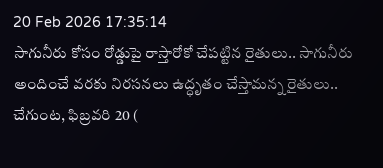20 Feb 2026 17:35:14
సాగునీరు కోసం రోడ్డుపై రాస్తారోకో చేపట్టిన రైతులు.. సాగునీరు అందించే వరకు నిరసనలు ఉద్ధృతం చేస్తామన్న రైతులు.. చేగుంట, ఫిబ్రవరి 20 (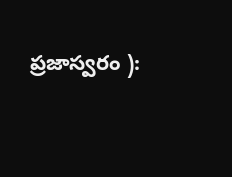ప్రజాస్వరం ):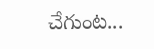చేగుంట...